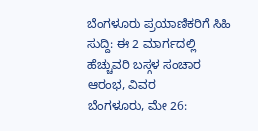ಬೆಂಗಳೂರು ಪ್ರಯಾಣಿಕರಿಗೆ ಸಿಹಿ ಸುದ್ದಿ: ಈ 2 ಮಾರ್ಗದಲ್ಲಿ ಹೆಚ್ಚುವರಿ ಬಸ್ಗಳ ಸಂಚಾರ ಆರಂಭ, ವಿವರ
ಬೆಂಗಳೂರು, ಮೇ 26: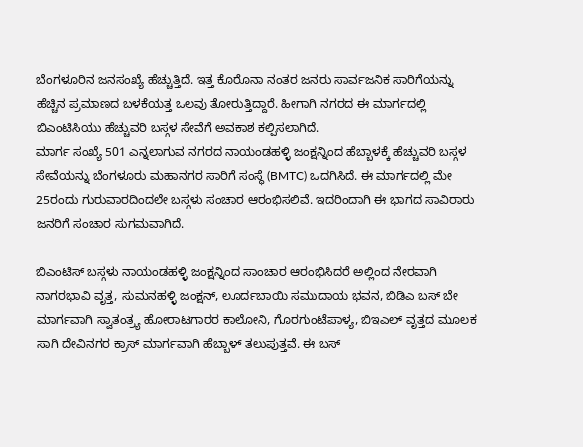ಬೆಂಗಳೂರಿನ ಜನಸಂಖ್ಯೆ ಹೆಚ್ಚುತ್ತಿದೆ. ಇತ್ತ ಕೊರೊನಾ ನಂತರ ಜನರು ಸಾರ್ವಜನಿಕ ಸಾರಿಗೆಯನ್ನು ಹೆಚ್ಚಿನ ಪ್ರಮಾಣದ ಬಳಕೆಯತ್ತ ಒಲವು ತೋರುತ್ತಿದ್ದಾರೆ. ಹೀಗಾಗಿ ನಗರದ ಈ ಮಾರ್ಗದಲ್ಲಿ ಬಿಎಂಟಿಸಿಯು ಹೆಚ್ಚುವರಿ ಬಸ್ಗಳ ಸೇವೆಗೆ ಅವಕಾಶ ಕಲ್ಪಿಸಲಾಗಿದೆ.
ಮಾರ್ಗ ಸಂಖ್ಯೆ 501 ಎನ್ನಲಾಗುವ ನಗರದ ನಾಯಂಡಹಳ್ಳಿ ಜಂಕ್ಷನ್ನಿಂದ ಹೆಬ್ಬಾಳಕ್ಕೆ ಹೆಚ್ಚುವರಿ ಬಸ್ಗಳ ಸೇವೆಯನ್ನು ಬೆಂಗಳೂರು ಮಹಾನಗರ ಸಾರಿಗೆ ಸಂಸ್ಥೆ (BMTC) ಒದಗಿಸಿದೆ. ಈ ಮಾರ್ಗದಲ್ಲಿ ಮೇ 25ರಂದು ಗುರುವಾರದಿಂದಲೇ ಬಸ್ಗಳು ಸಂಚಾರ ಆರಂಭಿಸಲಿವೆ. ಇದರಿಂದಾಗಿ ಈ ಭಾಗದ ಸಾವಿರಾರು ಜನರಿಗೆ ಸಂಚಾರ ಸುಗಮವಾಗಿದೆ.

ಬಿಎಂಟಿಸ್ ಬಸ್ಗಳು ನಾಯಂಡಹಳ್ಳಿ ಜಂಕ್ಷನ್ನಿಂದ ಸಾಂಚಾರ ಆರಂಭಿಸಿದರೆ ಅಲ್ಲಿಂದ ನೇರವಾಗಿ ನಾಗರಭಾವಿ ವೃತ್ತ, ಸುಮನಹಳ್ಳಿ ಜಂಕ್ಷನ್, ಲೂರ್ದಬಾಯಿ ಸಮುದಾಯ ಭವನ, ಬಿಡಿಎ ಬಸ್ ಬೇ ಮಾರ್ಗವಾಗಿ ಸ್ವಾತಂತ್ರ್ಯ ಹೋರಾಟಗಾರರ ಕಾಲೋನಿ, ಗೊರಗುಂಟೆಪಾಳ್ಯ, ಬಿಇಎಲ್ ವೃತ್ತದ ಮೂಲಕ ಸಾಗಿ ದೇವಿನಗರ ಕ್ರಾಸ್ ಮಾರ್ಗವಾಗಿ ಹೆಬ್ಬಾಳ್ ತಲುಪುತ್ತವೆ. ಈ ಬಸ್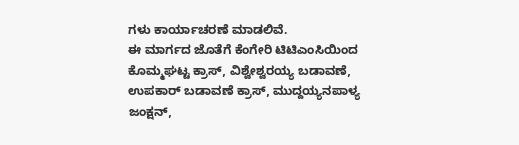ಗಳು ಕಾರ್ಯಾಚರಣೆ ಮಾಡಲಿವೆ.
ಈ ಮಾರ್ಗದ ಜೊತೆಗೆ ಕೆಂಗೇರಿ ಟಿಟಿಎಂಸಿಯಿಂದ ಕೊಮ್ಮಘಟ್ಟ ಕ್ರಾಸ್, ವಿಶ್ವೇಶ್ವರಯ್ಯ ಬಡಾವಣೆ, ಉಪಕಾರ್ ಬಡಾವಣೆ ಕ್ರಾಸ್, ಮುದ್ದಯ್ಯನಪಾಳ್ಯ ಜಂಕ್ಷನ್,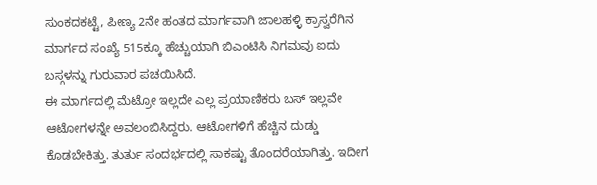ಸುಂಕದಕಟ್ಟೆ, ಪೀಣ್ಯ 2ನೇ ಹಂತದ ಮಾರ್ಗವಾಗಿ ಜಾಲಹಳ್ಳಿ ಕ್ರಾಸ್ವರೆಗಿನ ಮಾರ್ಗದ ಸಂಖ್ಯೆ 515ಕ್ಕೂ ಹೆಚ್ಚುಯಾಗಿ ಬಿಎಂಟಿಸಿ ನಿಗಮವು ಐದು ಬಸ್ಗಳನ್ನು ಗುರುವಾರ ಪಚಯಿಸಿದೆ.
ಈ ಮಾರ್ಗದಲ್ಲಿ ಮೆಟ್ರೋ ಇಲ್ಲದೇ ಎಲ್ಲ ಪ್ರಯಾಣಿಕರು ಬಸ್ ಇಲ್ಲವೇ ಆಟೋಗಳನ್ನೇ ಅವಲಂಬಿಸಿದ್ದರು. ಆಟೋಗಳಿಗೆ ಹೆಚ್ಚಿನ ದುಡ್ಡು ಕೊಡಬೇಕಿತ್ತು. ತುರ್ತು ಸಂದರ್ಭದಲ್ಲಿ ಸಾಕಷ್ಟು ತೊಂದರೆಯಾಗಿತ್ತು. ಇದೀಗ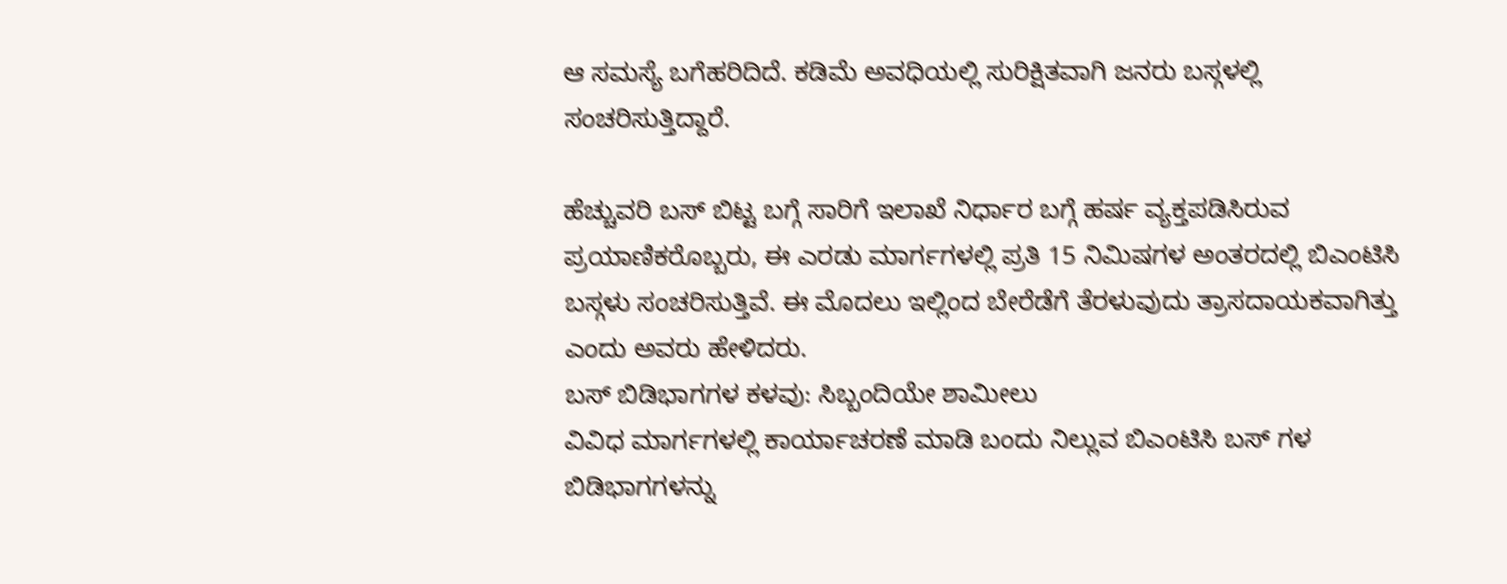ಆ ಸಮಸ್ಯೆ ಬಗೆಹರಿದಿದೆ. ಕಡಿಮೆ ಅವಧಿಯಲ್ಲಿ ಸುರಿಕ್ಷಿತವಾಗಿ ಜನರು ಬಸ್ಗಳಲ್ಲಿ ಸಂಚರಿಸುತ್ತಿದ್ದಾರೆ.

ಹೆಚ್ಚುವರಿ ಬಸ್ ಬಿಟ್ಟ ಬಗ್ಗೆ ಸಾರಿಗೆ ಇಲಾಖೆ ನಿರ್ಧಾರ ಬಗ್ಗೆ ಹರ್ಷ ವ್ಯಕ್ತಪಡಿಸಿರುವ ಪ್ರಯಾಣಿಕರೊಬ್ಬರು, ಈ ಎರಡು ಮಾರ್ಗಗಳಲ್ಲಿ ಪ್ರತಿ 15 ನಿಮಿಷಗಳ ಅಂತರದಲ್ಲಿ ಬಿಎಂಟಿಸಿ ಬಸ್ಗಳು ಸಂಚರಿಸುತ್ತಿವೆ. ಈ ಮೊದಲು ಇಲ್ಲಿಂದ ಬೇರೆಡೆಗೆ ತೆರಳುವುದು ತ್ರಾಸದಾಯಕವಾಗಿತ್ತು ಎಂದು ಅವರು ಹೇಳಿದರು.
ಬಸ್ ಬಿಡಿಭಾಗಗಳ ಕಳವು: ಸಿಬ್ಬಂದಿಯೇ ಶಾಮೀಲು
ವಿವಿಧ ಮಾರ್ಗಗಳಲ್ಲಿ ಕಾರ್ಯಾಚರಣೆ ಮಾಡಿ ಬಂದು ನಿಲ್ಲುವ ಬಿಎಂಟಿಸಿ ಬಸ್ ಗಳ ಬಿಡಿಭಾಗಗಳನ್ನು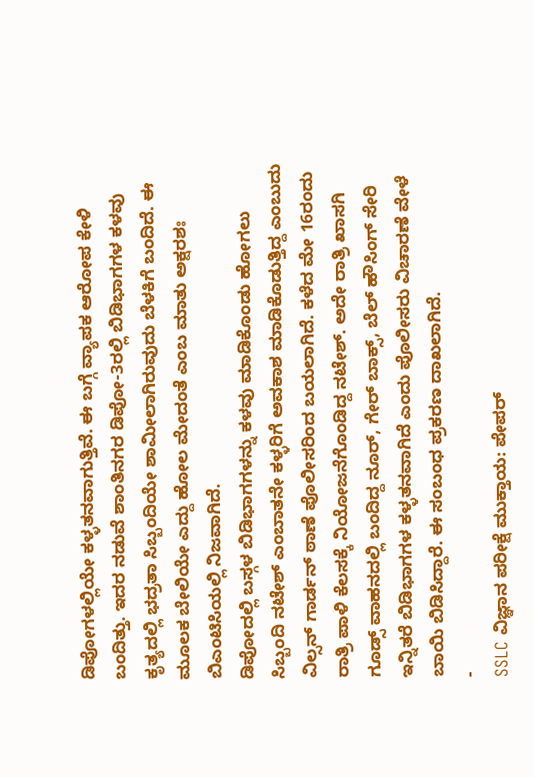ಡಿಪೋಗಳಲ್ಲಿಯೇ ಕಳ್ಳತನವಾಗುತ್ತಿವೆ. ಈ ಬಗ್ಗೆ ವ್ಯಾಪಕ ಆರೋಪ ಕೇಳಿ ಬಂದಿತ್ತು. ಇದರ ನಡುವೆ ಶಾಂತಿನಗರ ಡಿಪೋ-3ರಲ್ಲಿ ಬಿಡಿಭಾಗಗಳ ಕಳವು ಕೃತ್ಯದಲ್ಲಿ ಭದ್ರತಾ ಸಿಬ್ಬಂದಿಯೇ ಶಾಮೀಲಾಗಿರುವುದು ಬೆಳಕಿಗೆ ಬಂದಿದೆ. ಈ ಮೂಲಕ ಬೇಲಿಯೇ ಎದ್ದು ಹೋಲ ಮೇದಂತೆ ಎಂಬ ಮಾತು ಅಕ್ಷರಶಃ ಬಿಎಂಟಿಸಿಯಲ್ಲಿ ನಿಜವಾಗಿದೆ.
ಡಿಪೋದಲ್ಲಿ ಬಸ್ಗಳ ಬಿಡಿಭಾಗಗಳನ್ನು ಕಳವು ಮಾಡಿಕೊಂಡು ಹೋಗಲು ಸಿಬ್ಬಂದಿ ನಟೇಶ್ ಎಂಬಾತನೇ ಕಳ್ಳರಿಗೆ ಅವಕಾಶ ಮಾಡಿಕೊಡುತ್ತಿದ್ದ ಎಂಬುದು ವಿಲ್ಸನ್ ಗಾರ್ಡನ್ ಠಾಣೆ ಪೊಲೀಸರಿಂದ ಬಯಲಾಗಿದೆ. ಕಳೆದ ಮೇ 16ರಂದು ರಾತ್ರಿ ಪಾಳಿ ಕೆಲಸಕ್ಕೆ ನಿಯೋಜನೆಗೊಂಡಿದ್ದ ನಟೇಶ್. ಅದೇ ರಾತ್ರಿ ಖಾಸಗಿ ಗೂಡ್ಸ್ ವಾಹನದಲ್ಲಿ ಬಂದಿದ್ದ ನೂರ್, ಗೇರ್ ಬಾಕ್ಸ್, ಬೆಲ್ ಹೌಸಿಂಗ್ ಸೇರಿ ಇನ್ನಿತರೆ ಬಿಡಿಭಾಗಗಳ ಕಳ್ಳತನವಾಗಿದೆ ಎಂದು ಪೊಲೀಸರು ವಿಚಾರಣೆ ವೇಳೆ ಬಾಯಿ ಬಿಡಿಸಿದ್ದಾರೆ. ಈ ಸಂಬಂಧ ಪ್ರಕರಣ ದಾಖಲಾಗಿದೆ.
-
SSLC ವಿಜ್ಞಾನ ಪರೀಕ್ಷೆ ಮುಕ್ತಾಯ: ಪೇಪರ್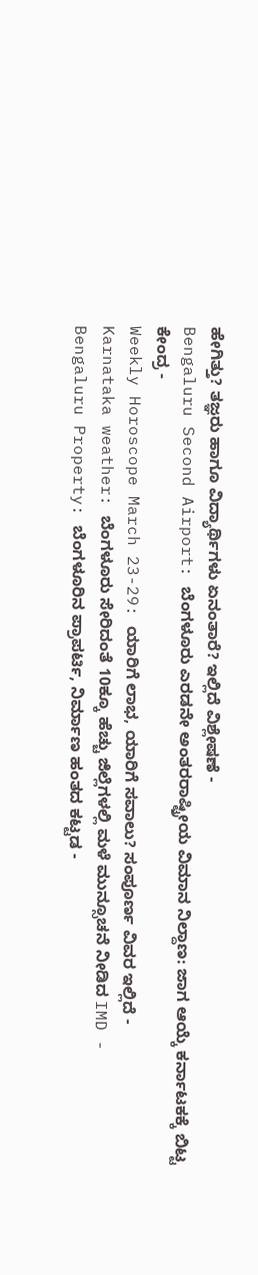ಹೇಗಿತ್ತು? ತಜ್ಞರು ಹಾಗೂ ವಿದ್ಯಾರ್ಥಿಗಳು ಏನಂತಾರೆ? ಇಲ್ಲಿದೆ ವಿಶ್ಲೇಷಣೆ -
Bengaluru Second Airport: ಬೆಂಗಳೂರು ಎರಡನೇ ಅಂತರರಾಷ್ಟ್ರೀಯ ವಿಮಾನ ನಿಲ್ದಾಣ: ಜಾಗ ಆಯ್ಕೆ ಕರ್ನಾಟಕಕ್ಕೆ ಬಿಟ್ಟ ಕೇಂದ್ರ -
Weekly Horoscope March 23-29: ಯಾರಿಗೆ ಲಾಭ, ಯಾರಿಗೆ ಸವಾಲು? ಸಂಪೂರ್ಣ ವಿವರ ಇಲ್ಲಿದೆ -
Karnataka weather: ಬೆಂಗಳೂರು ಸೇರಿದಂತೆ 10ಕ್ಕೂ ಹೆಚ್ಚು ಜಿಲ್ಲೆಗಳಲ್ಲಿ ಮಳೆ ಮುನ್ಸೂಚನೆ ನೀಡಿದ IMD -
Bengaluru Property: ಬೆಂಗಳೂರಿನ ಪ್ರಾಪರ್ಟಿ, ನಿರ್ಮಾಣ ಹಂತದ ಕಟ್ಟಡ -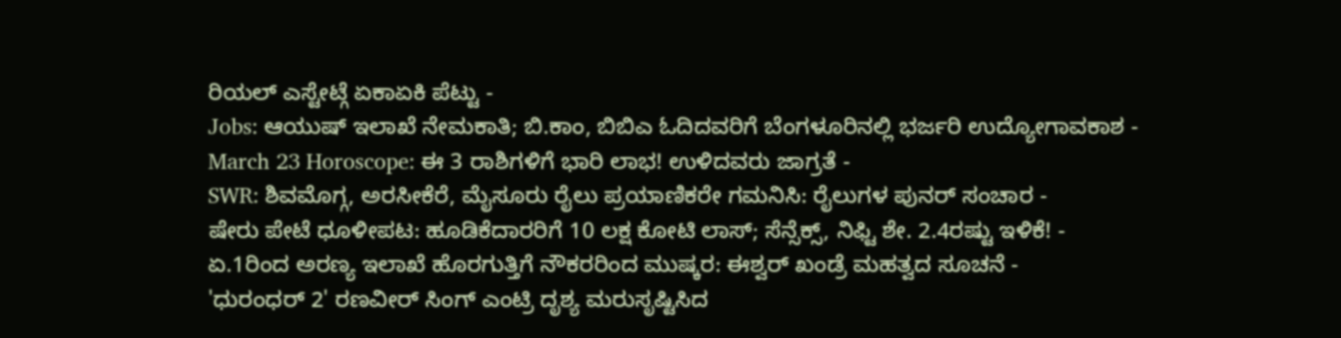ರಿಯಲ್ ಎಸ್ಟೇಟ್ಗೆ ಏಕಾಏಕಿ ಪೆಟ್ಟು -
Jobs: ಆಯುಷ್ ಇಲಾಖೆ ನೇಮಕಾತಿ; ಬಿ.ಕಾಂ, ಬಿಬಿಎ ಓದಿದವರಿಗೆ ಬೆಂಗಳೂರಿನಲ್ಲಿ ಭರ್ಜರಿ ಉದ್ಯೋಗಾವಕಾಶ -
March 23 Horoscope: ಈ 3 ರಾಶಿಗಳಿಗೆ ಭಾರಿ ಲಾಭ! ಉಳಿದವರು ಜಾಗ್ರತೆ -
SWR: ಶಿವಮೊಗ್ಗ, ಅರಸೀಕೆರೆ, ಮೈಸೂರು ರೈಲು ಪ್ರಯಾಣಿಕರೇ ಗಮನಿಸಿ: ರೈಲುಗಳ ಪುನರ್ ಸಂಚಾರ -
ಷೇರು ಪೇಟೆ ಧೂಳೀಪಟ: ಹೂಡಿಕೆದಾರರಿಗೆ 10 ಲಕ್ಷ ಕೋಟಿ ಲಾಸ್; ಸೆನ್ಸೆಕ್ಸ್, ನಿಫ್ಟಿ ಶೇ. 2.4ರಷ್ಟು ಇಳಿಕೆ! -
ಏ.1ರಿಂದ ಅರಣ್ಯ ಇಲಾಖೆ ಹೊರಗುತ್ತಿಗೆ ನೌಕರರಿಂದ ಮುಷ್ಕರ: ಈಶ್ವರ್ ಖಂಡ್ರೆ ಮಹತ್ವದ ಸೂಚನೆ -
'ಧುರಂಧರ್ 2' ರಣವೀರ್ ಸಿಂಗ್ ಎಂಟ್ರಿ ದೃಶ್ಯ ಮರುಸೃಷ್ಟಿಸಿದ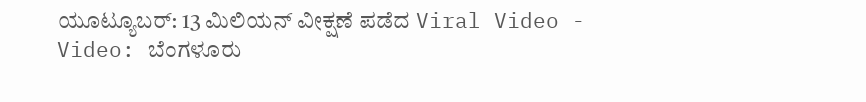ಯೂಟ್ಯೂಬರ್: 13 ಮಿಲಿಯನ್ ವೀಕ್ಷಣೆ ಪಡೆದ Viral Video -
Video: ಬೆಂಗಳೂರು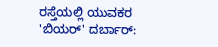ರಸ್ತೆಯಲ್ಲಿ ಯುವಕರ 'ಬಿಯರ್' ದರ್ಬಾರ್: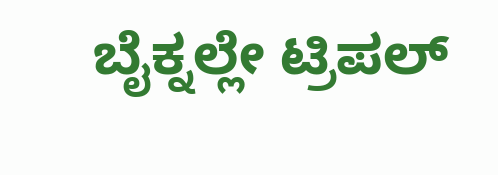ಬೈಕ್ನಲ್ಲೇ ಟ್ರಿಪಲ್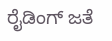ರೈಡಿಂಗ್ ಜತೆ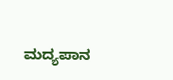ಮದ್ಯಪಾನ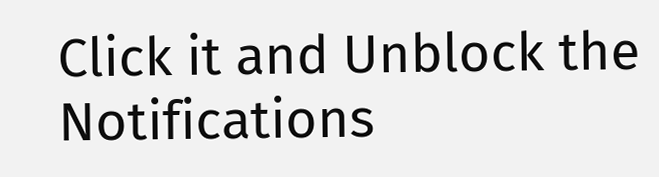Click it and Unblock the Notifications